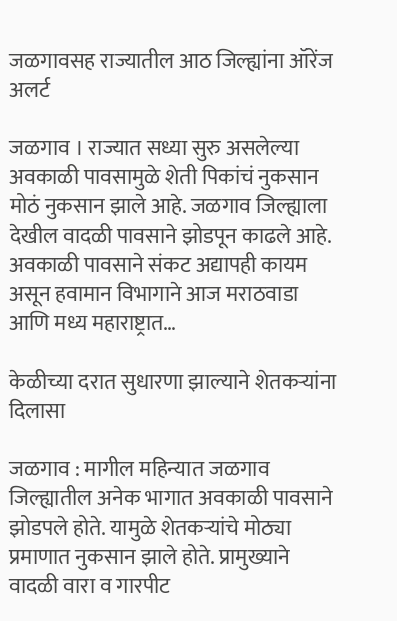जळगावसह राज्यातील आठ जिल्ह्यांना ऑरेंज अलर्ट

जळगाव । राज्यात सध्या सुरु असलेल्या अवकाळी पावसामुळे शेती पिकांचं नुकसान मोठं नुकसान झाले आहे. जळगाव जिल्ह्याला देखील वादळी पावसाने झोडपून काढले आहे. अवकाळी पावसाने संकट अद्यापही कायम असून हवामान विभागाने आज मराठवाडा आणि मध्य महाराष्ट्रात…

केळीच्या दरात सुधारणा झाल्याने शेतकऱ्यांना दिलासा

जळगाव : मागील महिन्यात जळगाव जिल्ह्यातील अनेक भागात अवकाळी पावसाने झोडपले होते. यामुळे शेतकऱ्यांचे मोठ्या प्रमाणात नुकसान झाले होते. प्रामुख्याने वादळी वारा व गारपीट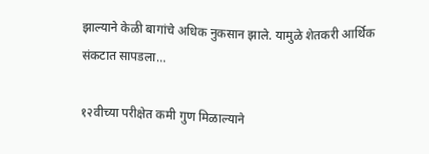झाल्याने केळी बागांचे अधिक नुकसान झाले. यामुळे शेतकरी आर्थिक संकटात सापडला…

१२वीच्या परीक्षेत कमी गुण मिळाल्याने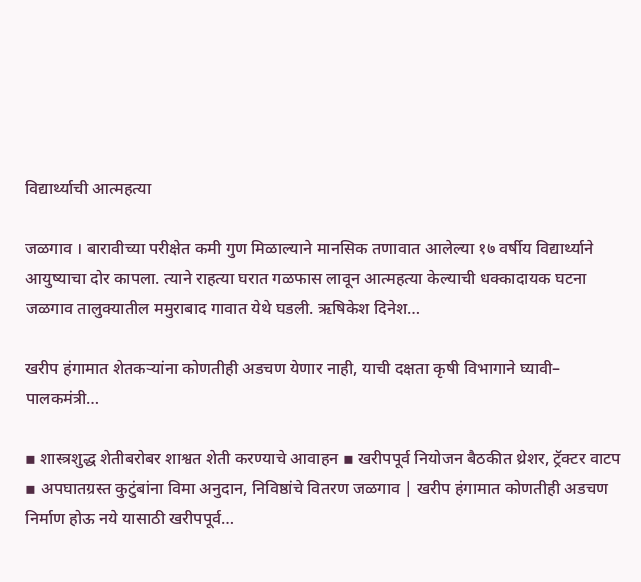विद्यार्थ्याची आत्महत्या

जळगाव । बारावीच्या परीक्षेत कमी गुण मिळाल्याने मानसिक तणावात आलेल्या १७ वर्षीय विद्यार्थ्याने आयुष्याचा दोर कापला. त्याने राहत्या घरात गळफास लावून आत्महत्या केल्याची धक्कादायक घटना जळगाव तालुक्यातील ममुराबाद गावात येथे घडली. ऋषिकेश दिनेश…

खरीप हंगामात शेतकऱ्यांना कोणतीही अडचण येणार नाही, याची दक्षता कृषी विभागाने घ्यावी– पालकमंत्री…

▪ शास्त्रशुद्ध शेतीबरोबर शाश्वत शेती करण्याचे आवाहन ▪ खरीपपूर्व नियोजन बैठकीत थ्रेशर, ट्रॅक्टर वाटप ▪ अपघातग्रस्त कुटुंबांना विमा अनुदान, निविष्ठांचे वितरण जळगाव | खरीप हंगामात कोणतीही अडचण निर्माण होऊ नये यासाठी खरीपपूर्व…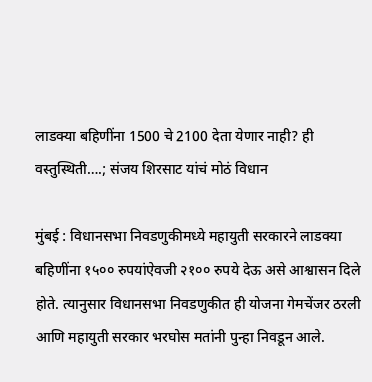लाडक्या बहिणींना 1500 चे 2100 देता येणार नाही? ही वस्तुस्थिती….; संजय शिरसाट यांचं मोठं विधान

मुंबई : विधानसभा निवडणुकीमध्ये महायुती सरकारने लाडक्या बहिणींना १५०० रुपयांऐवजी २१०० रुपये देऊ असे आश्वासन दिले होते. त्यानुसार विधानसभा निवडणुकीत ही योजना गेमचेंजर ठरली आणि महायुती सरकार भरघोस मतांनी पुन्हा निवडून आले.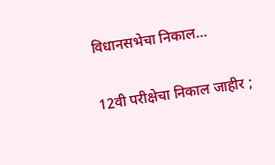विधानसभेचा निकाल…

12वी परीक्षेचा निकाल जाहीर ;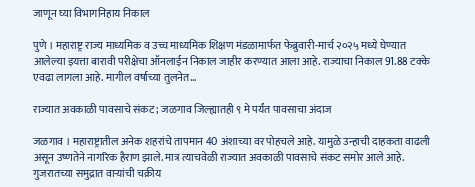जाणून घ्या विभागनिहाय निकाल

पुणे । महाराष्ट्र राज्य माध्यमिक व उच्च माध्यमिक शिक्षण मंडळामार्फत फेब्रुवारी-मार्च २०२५ मध्ये घेण्यात आलेल्या इयत्ता बारावी परीक्षेचा ऑनलाईन निकाल जाहीर करण्यात आला आहे. राज्याचा निकाल 91.88 टक्के एवढा लागला आहे. मागील वर्षाच्या तुलनेत…

राज्यात अवकाळी पावसाचे संकट ; जळगाव जिल्ह्यातही ९ मे पर्यंत पावसाचा अंदाज

जळगाव । महाराष्ट्रातील अनेक शहरांचे तापमान 40 अंशाच्या वर पोहचले आहे. यामुळे उन्हाची दाहकता वाढली असून उष्णतेने नागरिक हैराण झाले. मात्र त्याचवेळी राज्यात अवकाळी पावसाचे संकट समोर आले आहे. गुजरातच्या समुद्रात वाऱ्यांची चक्रीय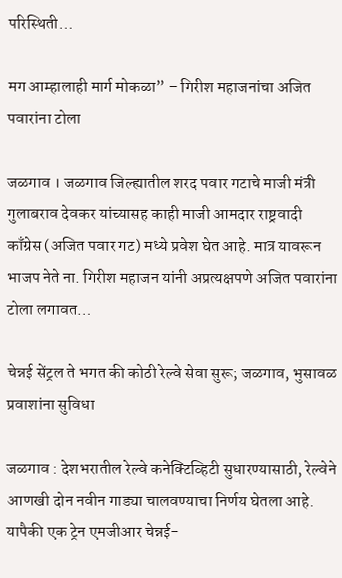परिस्थिती…

मग आम्हालाही मार्ग मोकळा” – गिरीश महाजनांचा अजित पवारांना टोला

जळगाव । जळगाव जिल्ह्यातील शरद पवार गटाचे माजी मंत्री गुलाबराव देवकर यांच्यासह काही माजी आमदार राष्ट्रवादी काँग्रेस (अजित पवार गट) मध्ये प्रवेश घेत आहे. मात्र यावरून भाजप नेते ना. गिरीश महाजन यांनी अप्रत्यक्षपणे अजित पवारांना टोला लगावत…

चेन्नई सेंट्रल ते भगत की कोठी रेल्वे सेवा सुरू; जळगाव, भुसावळ प्रवाशांना सुविधा

जळगाव : देशभरातील रेल्वे कनेक्टिव्हिटी सुधारण्यासाठी, रेल्वेने आणखी दोन नवीन गाड्या चालवण्याचा निर्णय घेतला आहे. यापैकी एक ट्रेन एमजीआर चेन्नई-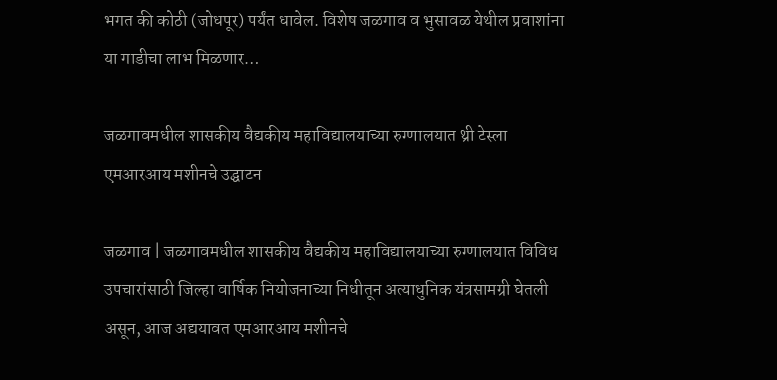भगत की कोठी (जोधपूर) पर्यंत धावेल. विशेष जळगाव व भुसावळ येथील प्रवाशांना या गाडीचा लाभ मिळणार…

जळगावमधील शासकीय वैद्यकीय महाविद्यालयाच्या रुग्णालयात थ्री टेस्ला एमआरआय मशीनचे उद्घाटन

जळगाव | जळगावमधील शासकीय वैद्यकीय महाविद्यालयाच्या रुग्णालयात विविध उपचारांसाठी जिल्हा वार्षिक नियोजनाच्या निधीतून अत्याधुनिक यंत्रसामग्री घेतली असून, आज अद्ययावत एमआरआय मशीनचे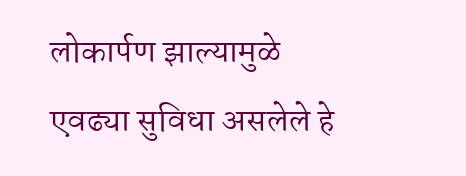लोकार्पण झाल्यामुळे एवढ्या सुविधा असलेले हे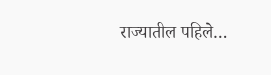राज्यातील पहिले…